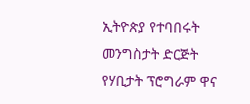ኢትዮጵያ የተባበሩት መንግስታት ድርጅት የሃቢታት ፕሮግራም ዋና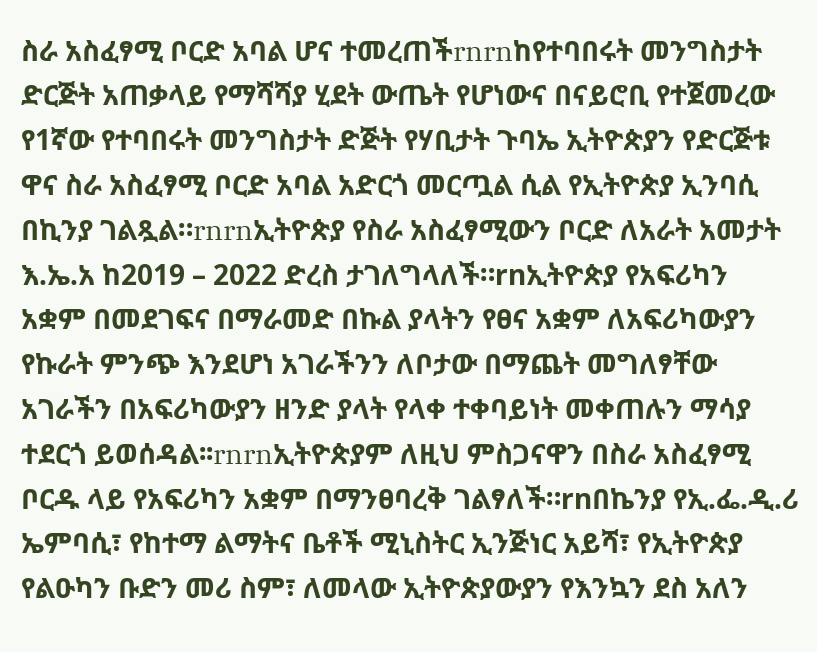ስራ አስፈፃሚ ቦርድ አባል ሆና ተመረጠችrnrnከየተባበሩት መንግስታት ድርጅት አጠቃላይ የማሻሻያ ሂደት ውጤት የሆነውና በናይሮቢ የተጀመረው የ1ኛው የተባበሩት መንግስታት ድጅት የሃቢታት ጉባኤ ኢትዮጵያን የድርጅቱ ዋና ስራ አስፈፃሚ ቦርድ አባል አድርጎ መርጧል ሲል የኢትዮጵያ ኢንባሲ በኪንያ ገልጿል።rnrnኢትዮጵያ የስራ አስፈፃሚውን ቦርድ ለአራት አመታት እ.ኤ.አ ከ2019 – 2022 ድረስ ታገለግላለች።rnኢትዮጵያ የአፍሪካን አቋም በመደገፍና በማራመድ በኩል ያላትን የፀና አቋም ለአፍሪካውያን የኩራት ምንጭ እንደሆነ አገራችንን ለቦታው በማጨት መግለፃቸው አገራችን በአፍሪካውያን ዘንድ ያላት የላቀ ተቀባይነት መቀጠሉን ማሳያ ተደርጎ ይወሰዳል፡፡rnrnኢትዮጵያም ለዚህ ምስጋናዋን በስራ አስፈፃሚ ቦርዱ ላይ የአፍሪካን አቋም በማንፀባረቅ ገልፃለች።rnበኬንያ የኢ.ፌ.ዲ.ሪ ኤምባሲ፣ የከተማ ልማትና ቤቶች ሚኒስትር ኢንጅነር አይሻ፣ የኢትዮጵያ የልዑካን ቡድን መሪ ስም፣ ለመላው ኢትዮጵያውያን የእንኳን ደስ አለን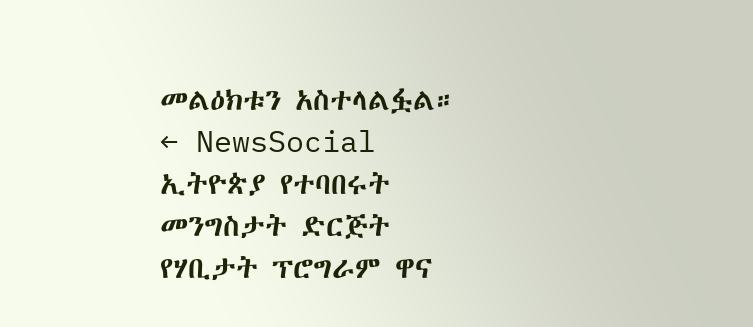መልዕክቱን አስተላልፏል።
← NewsSocial
ኢትዮጵያ የተባበሩት መንግስታት ድርጅት የሃቢታት ፕሮግራም ዋና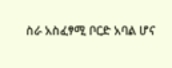ስራ አስፈፃሚ ቦርድ አባል ሆና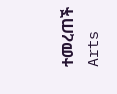ተመረጠች
Arts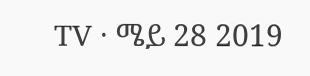TV · ሜይ 28 2019